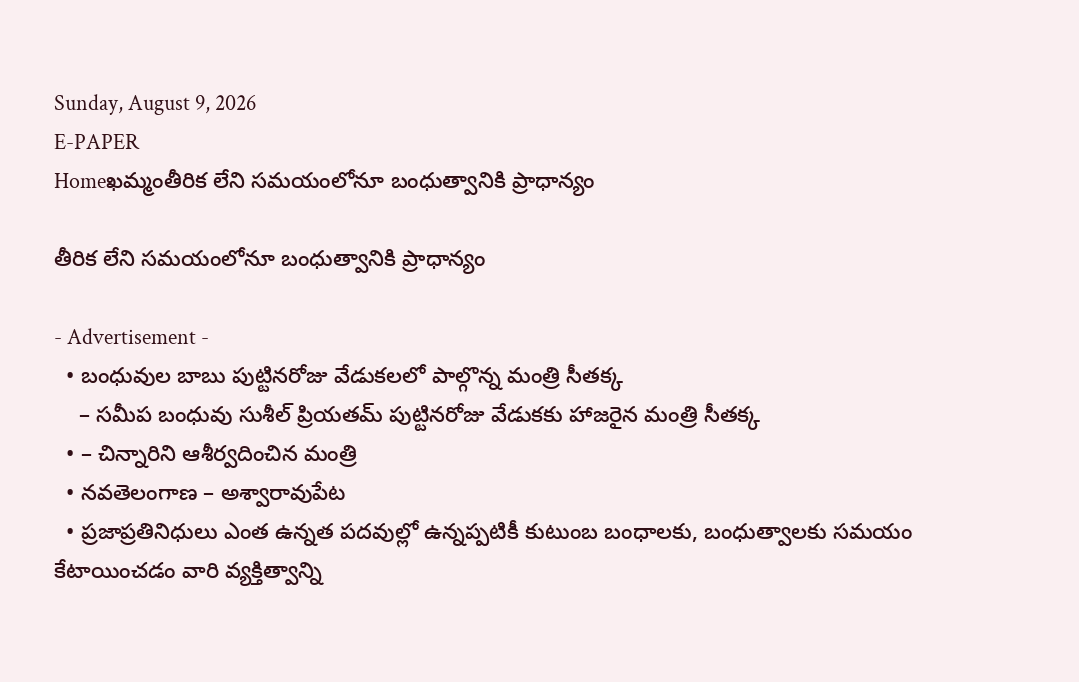Sunday, August 9, 2026
E-PAPER
Homeఖమ్మంతీరిక లేని సమయంలోనూ బంధుత్వానికి ప్రాధాన్యం

తీరిక లేని సమయంలోనూ బంధుత్వానికి ప్రాధాన్యం

- Advertisement -
  • బంధువుల బాబు పుట్టినరోజు వేడుకలలో పాల్గొన్న మంత్రి సీతక్క
    – సమీప బంధువు సుశీల్ ప్రియతమ్ పుట్టినరోజు వేడుకకు హాజరైన మంత్రి సీతక్క
  • – చిన్నారిని ఆశీర్వదించిన మంత్రి
  • నవతెలంగాణ – అశ్వారావుపేట
  • ప్రజాప్రతినిధులు ఎంత ఉన్నత పదవుల్లో ఉన్నప్పటికీ కుటుంబ బంధాలకు, బంధుత్వాలకు సమయం కేటాయించడం వారి వ్యక్తిత్వాన్ని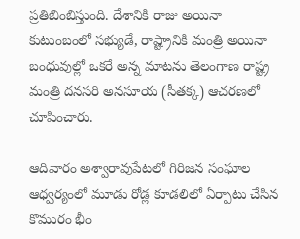ప్రతిబింబిస్తుంది. దేశానికి రాజు అయినా కుటుంబంలో సభ్యుడే, రాష్ట్రానికి మంత్రి అయినా బంధువుల్లో ఒకరే అన్న మాటను తెలంగాణ రాష్ట్ర మంత్రి దనసరి అనసూయ (సీతక్క) ఆచరణలో చూపించారు.

ఆదివారం అశ్వారావుపేటలో గిరిజన సంఘాల ఆధ్వర్యంలో మూడు రోడ్ల కూడలిలో ఏర్పాటు చేసిన కొమురం భీం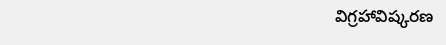విగ్రహావిష్కరణ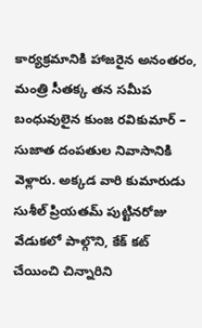కార్యక్రమానికి హాజరైన అనంతరం, మంత్రి సీతక్క తన సమీప బంధువులైన కుంజ రవికుమార్ – సుజాత దంపతుల నివాసానికి వెళ్లారు. అక్కడ వారి కుమారుడు సుశీల్ ప్రియతమ్ పుట్టినరోజు వేడుకలో పాల్గొని, కేక్ కట్ చేయించి చిన్నారిని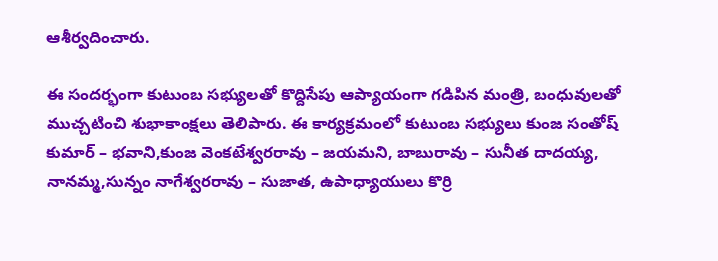ఆశీర్వదించారు.

ఈ సందర్భంగా కుటుంబ సభ్యులతో కొద్దిసేపు ఆప్యాయంగా గడిపిన మంత్రి, బంధువులతో ముచ్చటించి శుభాకాంక్షలు తెలిపారు. ఈ కార్యక్రమంలో కుటుంబ సభ్యులు కుంజ సంతోష్ కుమార్ – భవాని,కుంజ వెంకటేశ్వరరావు – జయమని, బాబురావు – సునీత దాదయ్య, నానమ్మ,సున్నం నాగేశ్వరరావు – సుజాత, ఉపాధ్యాయులు కొర్రి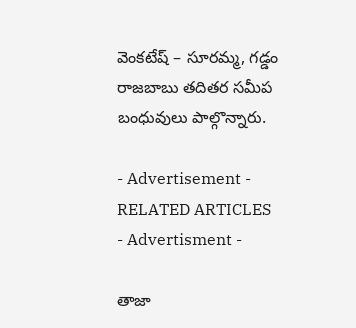వెంకటేష్ – సూరమ్మ, గడ్డం రాజబాబు తదితర సమీప బంధువులు పాల్గొన్నారు.

- Advertisement -
RELATED ARTICLES
- Advertisment -

తాజా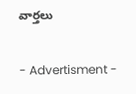వార్తలు

- Advertisment -